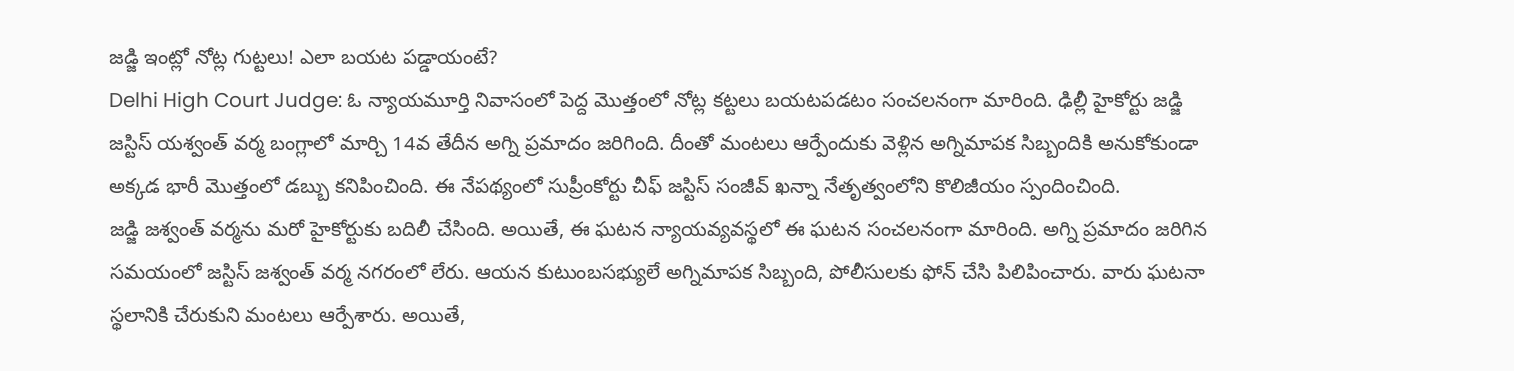జడ్జి ఇంట్లో నోట్ల గుట్టలు! ఎలా బయట పడ్డాయంటే?
Delhi High Court Judge: ఓ న్యాయమూర్తి నివాసంలో పెద్ద మొత్తంలో నోట్ల కట్టలు బయటపడటం సంచలనంగా మారింది. ఢిల్లీ హైకోర్టు జడ్జి జస్టిస్ యశ్వంత్ వర్మ బంగ్లాలో మార్చి 14వ తేదీన అగ్ని ప్రమాదం జరిగింది. దీంతో మంటలు ఆర్పేందుకు వెళ్లిన అగ్నిమాపక సిబ్బందికి అనుకోకుండా అక్కడ భారీ మొత్తంలో డబ్బు కనిపించింది. ఈ నేపథ్యంలో సుప్రీంకోర్టు చీఫ్ జస్టిస్ సంజీవ్ ఖన్నా నేతృత్వంలోని కొలిజీయం స్పందించింది.
జడ్జి జశ్వంత్ వర్మను మరో హైకోర్టుకు బదిలీ చేసింది. అయితే, ఈ ఘటన న్యాయవ్యవస్థలో ఈ ఘటన సంచలనంగా మారింది. అగ్ని ప్రమాదం జరిగిన సమయంలో జస్టిస్ జశ్వంత్ వర్మ నగరంలో లేరు. ఆయన కుటుంబసభ్యులే అగ్నిమాపక సిబ్బంది, పోలీసులకు ఫోన్ చేసి పిలిపించారు. వారు ఘటనా స్థలానికి చేరుకుని మంటలు ఆర్పేశారు. అయితే,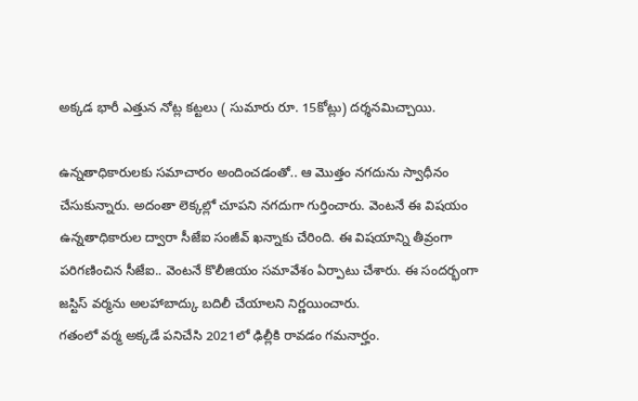అక్కడ భారీ ఎత్తున నోట్ల కట్టలు ( సుమారు రూ. 15కోట్లు) దర్శనమిచ్చాయి.

ఉన్నతాధికారులకు సమాచారం అందించడంతో.. ఆ మొత్తం నగదును స్వాధీనం చేసుకున్నారు. అదంతా లెక్కల్లో చూపని నగదుగా గుర్తించారు. వెంటనే ఈ విషయం ఉన్నతాధికారుల ద్వారా సీజేఐ సంజీవ్ ఖన్నాకు చేరింది. ఈ విషయాన్ని తీవ్రంగా పరిగణించిన సీజేఐ.. వెంటనే కొలీజియం సమావేశం ఏర్పాటు చేశారు. ఈ సందర్భంగా జస్టిస్ వర్మను అలహాబాద్కు బదిలీ చేయాలని నిర్ణయించారు.
గతంలో వర్మ అక్కడే పనిచేసి 2021లో ఢిల్లీకి రావడం గమనార్హం.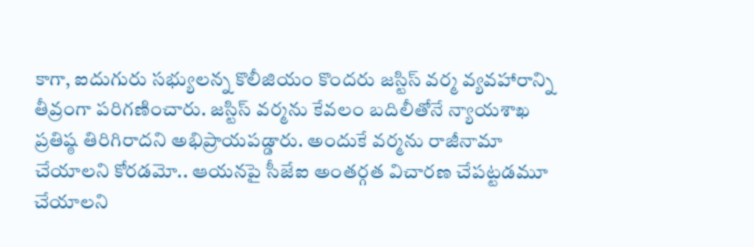కాగా, ఐదుగురు సభ్యులన్న కొలీజియం కొందరు జస్టిస్ వర్మ వ్యవహారాన్ని తీవ్రంగా పరిగణించారు. జస్టిస్ వర్మను కేవలం బదిలీతోనే న్యాయశాఖ ప్రతిష్ఠ తిరిగిరాదని అభిప్రాయపడ్డారు. అందుకే వర్మను రాజీనామా చేయాలని కోరడమో.. ఆయనపై సీజేఐ అంతర్గత విచారణ చేపట్టడమూ చేయాలని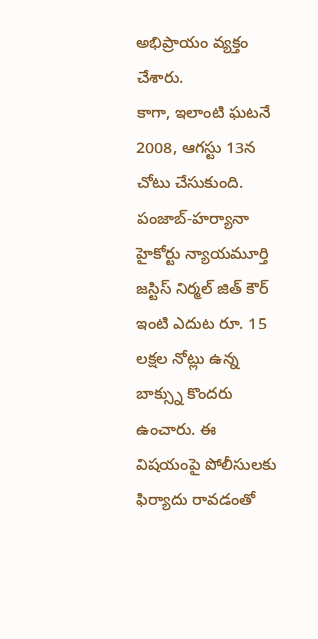అభిప్రాయం వ్యక్తం చేశారు.
కాగా, ఇలాంటి ఘటనే 2008, ఆగస్టు 13న చోటు చేసుకుంది. పంజాబ్-హర్యానా హైకోర్టు న్యాయమూర్తి జస్టిస్ నిర్మల్ జిత్ కౌర్ ఇంటి ఎదుట రూ. 15 లక్షల నోట్లు ఉన్న బాక్స్ను కొందరు ఉంచారు. ఈ విషయంపై పోలీసులకు ఫిర్యాదు రావడంతో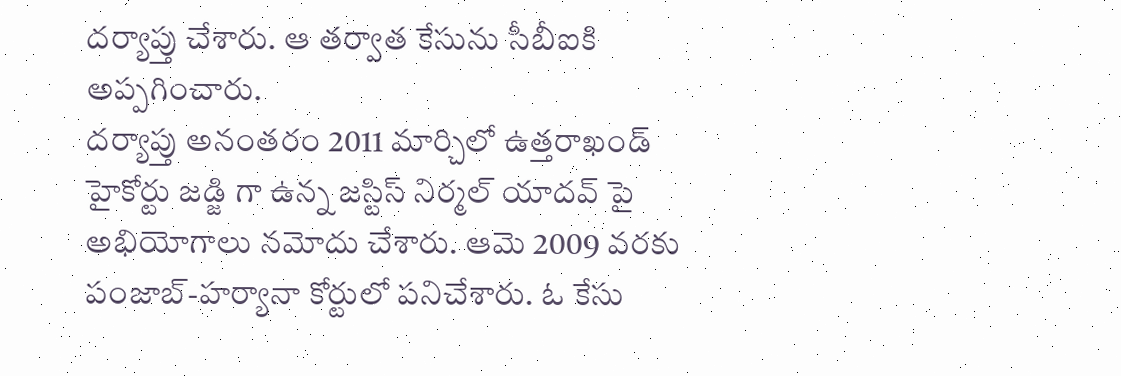దర్యాప్తు చేశారు. ఆ తర్వాత కేసును సీబీఐకి అప్పగించారు.
దర్యాప్తు అనంతరం 2011 మార్చిలో ఉత్తరాఖండ్ హైకోర్టు జడ్జి గా ఉన్న జస్టిస్ నిర్మల్ యాదవ్ పై అభియోగాలు నమోదు చేశారు. ఆమె 2009 వరకు పంజాబ్-హర్యానా కోర్టులో పనిచేశారు. ఓ కేసు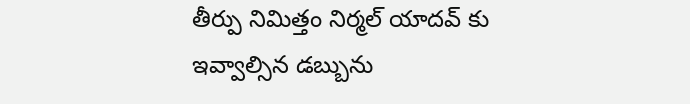తీర్పు నిమిత్తం నిర్మల్ యాదవ్ కు ఇవ్వాల్సిన డబ్బును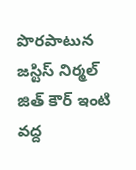పొరపాటున జస్టిస్ నిర్మల్ జిత్ కౌర్ ఇంటి వద్ద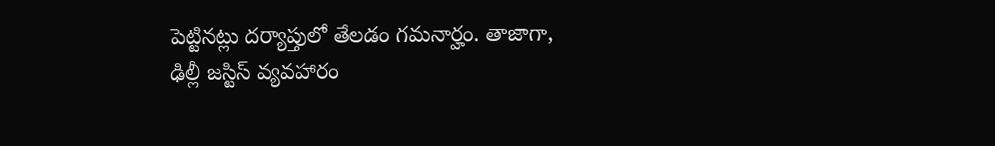పెట్టినట్లు దర్యాప్తులో తేలడం గమనార్హం. తాజాగా, ఢిల్లీ జస్టిస్ వ్యవహారం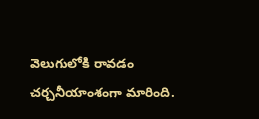వెలుగులోకి రావడం చర్చనీయాంశంగా మారింది.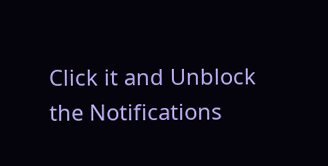Click it and Unblock the Notifications